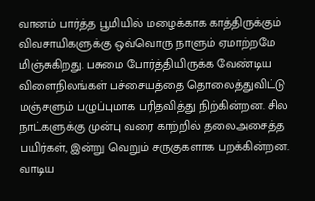வானம் பார்த்த பூமியில் மழைக்காக காத்திருக்கும் விவசாயிகளுக்கு ஒவ்வொரு நாளும் ஏமாற்றமே மிஞ்சுகிறது. பசுமை போர்த்தியிருக்க வேண்டிய விளைநிலங்கள் பச்சையத்தை தொலைத்துவிட்டு மஞ்சளும் பழுப்புமாக பரிதவித்து நிற்கின்றன. சில நாட்களுக்கு முன்பு வரை காற்றில் தலைஅசைத்த பயிர்கள், இன்று வெறும் சருகுகளாக பறக்கின்றன. வாடிய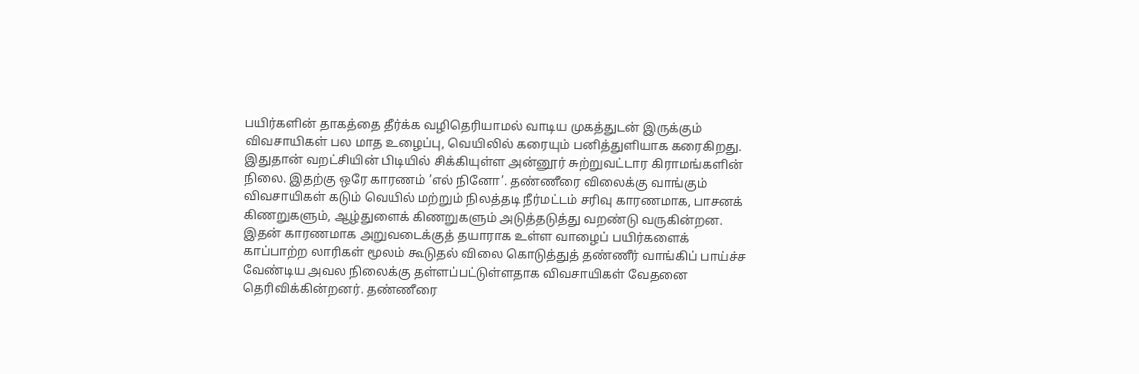பயிர்களின் தாகத்தை தீர்க்க வழிதெரியாமல் வாடிய முகத்துடன் இருக்கும் விவசாயிகள் பல மாத உழைப்பு, வெயிலில் கரையும் பனித்துளியாக கரைகிறது. இதுதான் வறட்சியின் பிடியில் சிக்கியுள்ள அன்னூர் சுற்றுவட்டார கிராமங்களின் நிலை. இதற்கு ஒரே காரணம் ’எல் நினோ’. தண்ணீரை விலைக்கு வாங்கும் விவசாயிகள் கடும் வெயில் மற்றும் நிலத்தடி நீர்மட்டம் சரிவு காரணமாக, பாசனக் கிணறுகளும், ஆழ்துளைக் கிணறுகளும் அடுத்தடுத்து வறண்டு வருகின்றன. இதன் காரணமாக அறுவடைக்குத் தயாராக உள்ள வாழைப் பயிர்களைக் காப்பாற்ற லாரிகள் மூலம் கூடுதல் விலை கொடுத்துத் தண்ணீர் வாங்கிப் பாய்ச்ச வேண்டிய அவல நிலைக்கு தள்ளப்பட்டுள்ளதாக விவசாயிகள் வேதனை தெரிவிக்கின்றனர். தண்ணீரை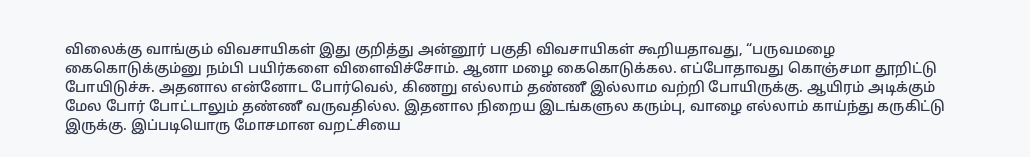விலைக்கு வாங்கும் விவசாயிகள் இது குறித்து அன்னூர் பகுதி விவசாயிகள் கூறியதாவது, “பருவமழை கைகொடுக்கும்னு நம்பி பயிர்களை விளைவிச்சோம். ஆனா மழை கைகொடுக்கல. எப்போதாவது கொஞ்சமா தூறிட்டு போயிடுச்சு. அதனால என்னோட போர்வெல், கிணறு எல்லாம் தண்ணீ இல்லாம வற்றி போயிருக்கு. ஆயிரம் அடிக்கும் மேல போர் போட்டாலும் தண்ணீ வருவதில்ல. இதனால நிறைய இடங்களுல கரும்பு, வாழை எல்லாம் காய்ந்து கருகிட்டு இருக்கு. இப்படியொரு மோசமான வறட்சியை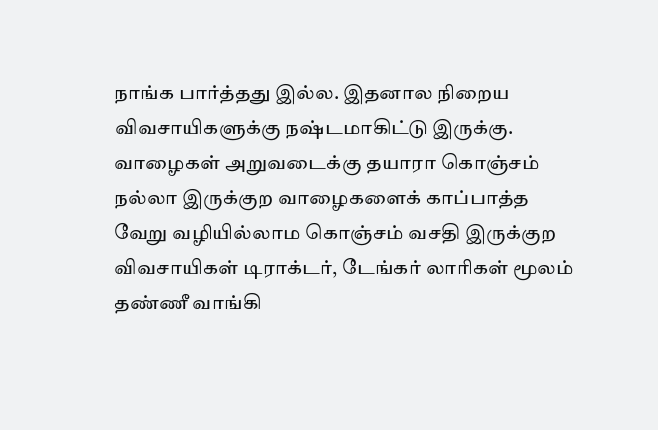நாங்க பார்த்தது இல்ல. இதனால நிறைய விவசாயிகளுக்கு நஷ்டமாகிட்டு இருக்கு. வாழைகள் அறுவடைக்கு தயாரா கொஞ்சம் நல்லா இருக்குற வாழைகளைக் காப்பாத்த வேறு வழியில்லாம கொஞ்சம் வசதி இருக்குற விவசாயிகள் டிராக்டர், டேங்கர் லாரிகள் மூலம் தண்ணீ வாங்கி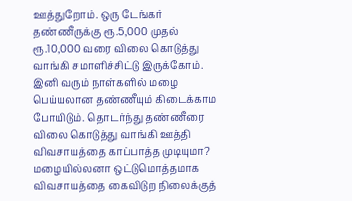ஊத்துறோம். ஒரு டேங்கர் தண்ணீருக்கு ரூ.5,000 முதல் ரூ.10,000 வரை விலை கொடுத்து வாங்கி சமாளிச்சிட்டு இருக்கோம். இனி வரும் நாள்களில் மழை பெய்யலான தண்ணீயும் கிடைக்காம போயிடும். தொடர்ந்து தண்ணீரை விலை கொடுத்து வாங்கி ஊத்தி விவசாயத்தை காப்பாத்த முடியுமா? மழையில்லனா ஒட்டுமொத்தமாக விவசாயத்தை கைவிடுற நிலைக்குத்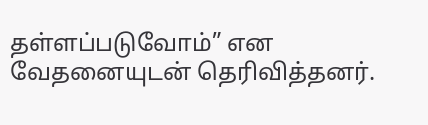தள்ளப்படுவோம்” என வேதனையுடன் தெரிவித்தனர்.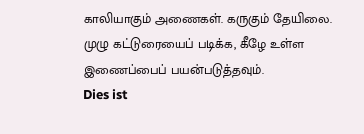காலியாகும் அணைகள். கருகும் தேயிலை. முழு கட்டுரையைப் படிக்க, கீழே உள்ள இணைப்பைப் பயன்படுத்தவும்.
Dies ist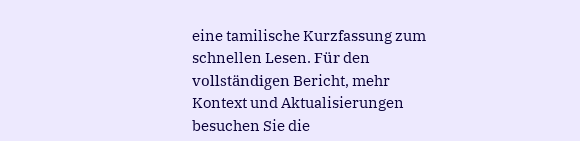eine tamilische Kurzfassung zum schnellen Lesen. Für den vollständigen Bericht, mehr Kontext und Aktualisierungen besuchen Sie die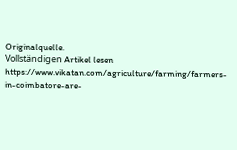Originalquelle.
Vollständigen Artikel lesen
https://www.vikatan.com/agriculture/farming/farmers-in-coimbatore-are-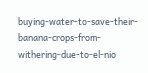buying-water-to-save-their-banana-crops-from-withering-due-to-el-nio